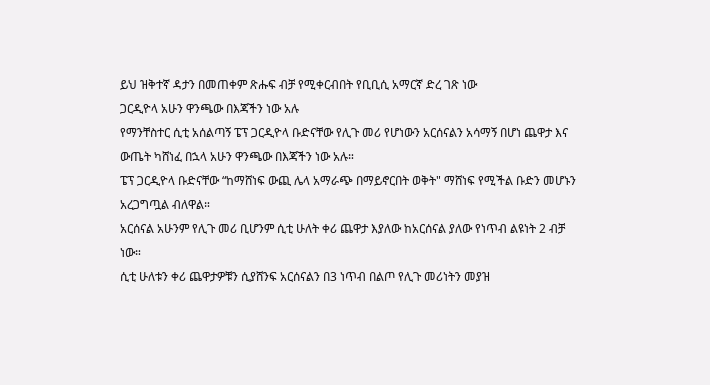ይህ ዝቅተኛ ዳታን በመጠቀም ጽሑፍ ብቻ የሚቀርብበት የቢቢሲ አማርኛ ድረ ገጽ ነው
ጋርዲዮላ አሁን ዋንጫው በእጃችን ነው አሉ
የማንቸስተር ሲቲ አሰልጣኝ ፔፕ ጋርዲዮላ ቡድናቸው የሊጉ መሪ የሆነውን አርሰናልን አሳማኝ በሆነ ጨዋታ እና ውጤት ካሸነፈ በኋላ አሁን ዋንጫው በእጃችን ነው አሉ።
ፔፕ ጋርዲዮላ ቡድናቸው “ከማሸነፍ ውጪ ሌላ አማራጭ በማይኖርበት ወቅት" ማሸነፍ የሚችል ቡድን መሆኑን አረጋግጧል ብለዋል።
አርሰናል አሁንም የሊጉ መሪ ቢሆንም ሲቲ ሁለት ቀሪ ጨዋታ እያለው ከአርሰናል ያለው የነጥብ ልዩነት 2 ብቻ ነው።
ሲቲ ሁለቱን ቀሪ ጨዋታዎቹን ሲያሸንፍ አርሰናልን በ3 ነጥብ በልጦ የሊጉ መሪነትን መያዝ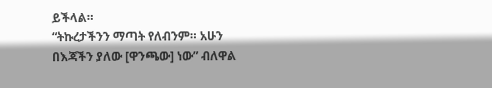ይችላል።
“ትኩረታችንን ማጣት የለብንም። አሁን በእጃችን ያለው [ዋንጫው] ነው” ብለዋል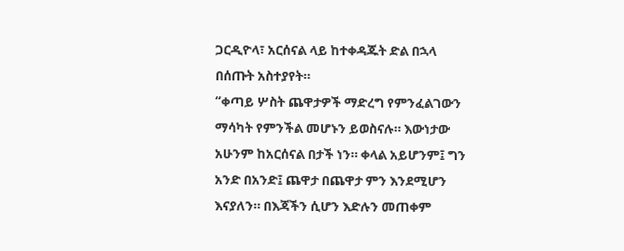ጋርዲዮላ፣ አርሰናል ላይ ከተቀዳጁት ድል በኋላ በሰጡት አስተያየት።
“ቀጣይ ሦስት ጨዋታዎች ማድረግ የምንፈልገውን ማሳካት የምንችል መሆኑን ይወስናሉ። እውነታው አሁንም ከአርሰናል በታች ነን። ቀላል አይሆንም፤ ግን አንድ በአንድ፤ ጨዋታ በጨዋታ ምን እንደሚሆን እናያለን። በእጃችን ሲሆን እድሉን መጠቀም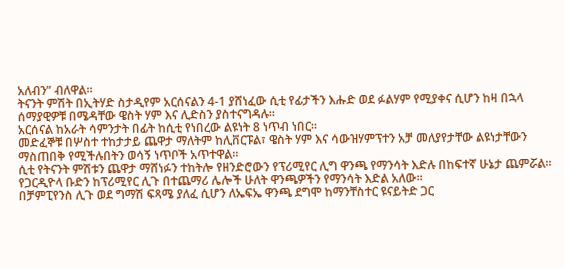አለብን” ብለዋል።
ትናንት ምሽት በኢትሃድ ስታዲየም አርሰናልን 4-1 ያሸነፈው ሲቲ የፊታችን እሑድ ወደ ፉልሃም የሚያቀና ሲሆን ከዛ በኋላ ሰማያዊዎቹ በሜዳቸው ዌስት ሃም እና ሊድስን ያስተናግዳሉ።
አርሰናል ከአራት ሳምንታት በፊት ከሲቲ የነበረው ልዩነት 8 ነጥብ ነበር።
መድፈኞቹ በሦስተ ተከታታይ ጨዋታ ማለትም ከሊቨርፑል፣ ዌስት ሃም እና ሳውዝሃምፕተን አቻ መለያየታቸው ልዩነታቸውን ማስጠበቅ የሚችሉበትን ወሳኝ ነጥቦች አጥተዋል።
ሲቲ የትናንት ምሽቱን ጨዋታ ማሸነፉን ተከትሎ የዘንድሮውን የፕሪሚየር ሊግ ዋንጫ የማንሳት እድሉ በከፍተኛ ሁኔታ ጨምሯል።
የጋርዲዮላ ቡድን ከፕሪሚየር ሊጉ በተጨማሪ ሌሎች ሁለት ዋንጫዎችን የማንሳት እድል አለው።
በቻምፒየንስ ሊጉ ወደ ግማሽ ፍጻሜ ያለፈ ሲሆን ለኤፍኤ ዋንጫ ደግሞ ከማንቸስተር ዩናይትድ ጋር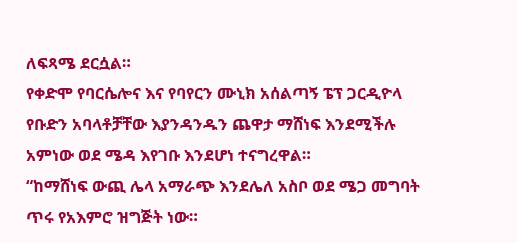ለፍጻሜ ደርሷል።
የቀድሞ የባርሴሎና እና የባየርን ሙኒክ አሰልጣኝ ፔፕ ጋርዲዮላ የቡድን አባላቶቻቸው እያንዳንዱን ጨዋታ ማሸነፍ እንደሚችሉ አምነው ወደ ሜዳ እየገቡ እንደሆነ ተናግረዋል።
“ከማሸነፍ ውጪ ሌላ አማራጭ እንደሌለ አስቦ ወደ ሜጋ መግባት ጥሩ የአእምሮ ዝግጅት ነው።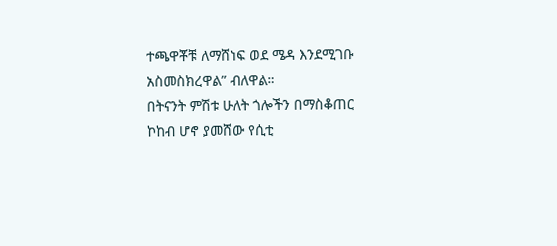ተጫዋቾቹ ለማሸነፍ ወደ ሜዳ እንደሚገቡ አስመስክረዋል” ብለዋል።
በትናንት ምሽቱ ሁለት ጎሎችን በማስቆጠር ኮከብ ሆኖ ያመሸው የሲቲ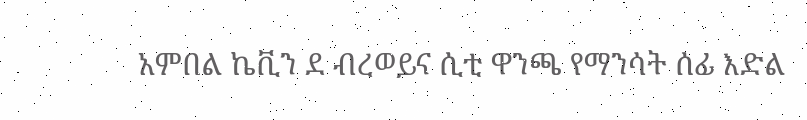አምበል ኬቪን ደ ብረወይና ሲቲ ዋንጫ የማንሳት ሰፊ እድል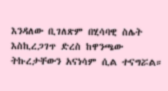እንዳለው ቢገለጽም በሂሳባዊ ስሌት እስኪረጋገጥ ድረስ ከዋንጫው ትኩረታቸውን አናነሳም ሲል ተናግሯል።